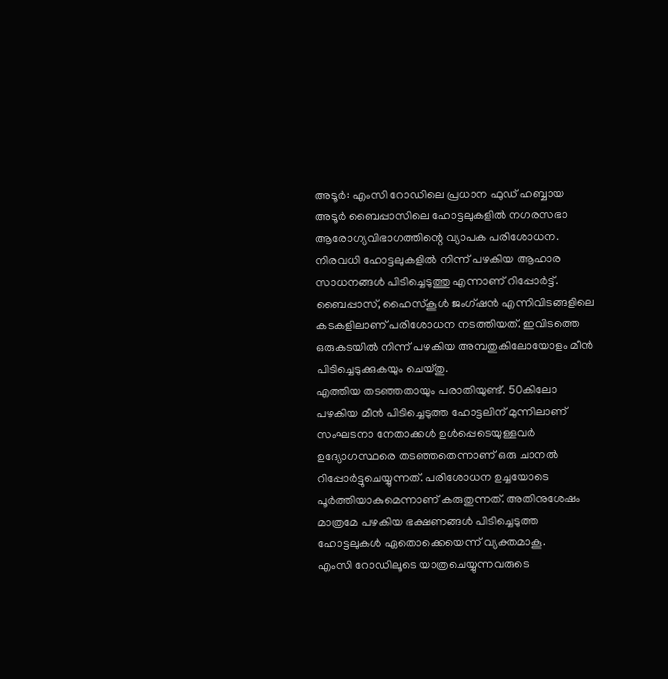അടൂർ: എംസി റോഡിലെ പ്രധാന ഫുഡ് ഹബ്ബായ അടൂർ ബൈപ്പാസിലെ ഹോട്ടലുകളിൽ നഗരസഭാ ആരോഗ്യവിഭാഗത്തിന്റെ വ്യാപക പരിശോധന. നിരവധി ഹോട്ടലുകളിൽ നിന്ന് പഴകിയ ആഹാര സാധനങ്ങൾ പിടിച്ചെടുത്തു എന്നാണ് റിപ്പോർട്ട്. ബൈപ്പാസ്, ഹൈസ്കൂൾ ജംഗ്ഷൻ എന്നിവിടങ്ങളിലെ കടകളിലാണ് പരിശോധന നടത്തിയത്. ഇവിടത്തെ ഒരുകടയിൽ നിന്ന് പഴകിയ അമ്പതുകിലോയോളം മീൻ പിടിച്ചെടുക്കുകയും ചെയ്തു.
എത്തിയ തടഞ്ഞതായും പരാതിയുണ്ട്. 50കിലോ പഴകിയ മീൻ പിടിച്ചെടുത്ത ഹോട്ടലിന് മുന്നിലാണ് സംഘടനാ നേതാക്കൾ ഉൾപ്പെടെയുള്ളവർ ഉദ്യോഗസ്ഥരെ തടഞ്ഞതെന്നാണ് ഒരു ചാനൽ റിപ്പോർട്ടുചെയ്യുന്നത്. പരിശോധന ഉച്ചയോടെ പൂർത്തിയാകുമെന്നാണ് കരുതുന്നത്. അതിനുശേഷം മാത്രമേ പഴകിയ ഭക്ഷണങ്ങൾ പിടിച്ചെടുത്ത ഹോട്ടലുകൾ ഏതൊക്കെയെന്ന് വ്യക്തമാകൂ.
എംസി റോഡിലൂടെ യാത്രചെയ്യുന്നവരുടെ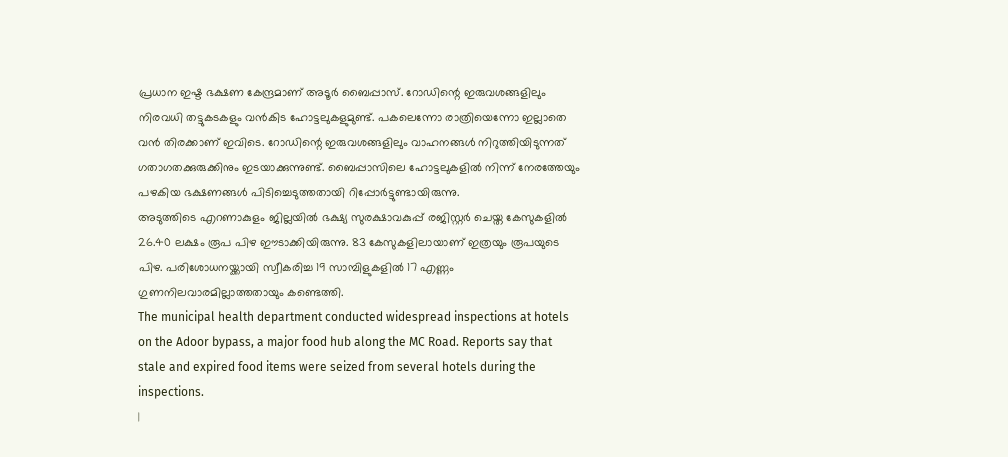പ്രധാന ഇഷ്ട ഭക്ഷണ കേന്ദ്രമാണ് അടൂർ ബൈപ്പാസ്. റോഡിന്റെ ഇരുവശങ്ങളിലും നിരവധി തട്ടുകടകളും വൻകിട ഹോട്ടലുകളുമുണ്ട്. പകലെന്നോ രാത്രിയെന്നോ ഇല്ലാതെ വൻ തിരക്കാണ് ഇവിടെ. റോഡിന്റെ ഇരുവശങ്ങളിലും വാഹനങ്ങൾ നിറുത്തിയിടുന്നത് ഗതാഗതക്കുരുക്കിനും ഇടയാക്കുന്നുണ്ട്. ബൈപ്പാസിലെ ഹോട്ടലുകളിൽ നിന്ന് നേരത്തേയും പഴകിയ ഭക്ഷണങ്ങൾ പിടിച്ചെടുത്തതായി റിപ്പോർട്ടുണ്ടായിരുന്നു.
അടുത്തിടെ എറണാകുളം ജില്ലയിൽ ഭക്ഷ്യ സുരക്ഷാവകുപ്പ് രജിസ്റ്റർ ചെയ്ത കേസുകളിൽ 26.40 ലക്ഷം രൂപ പിഴ ഈടാക്കിയിരുന്നു. 83 കേസുകളിലായാണ് ഇത്രയും രൂപയുടെ പിഴ. പരിശോധനയ്ക്കായി സ്വീകരിച്ച 19 സാമ്പിളുകളിൽ 17 എണ്ണം ഗുണനിലവാരമില്ലാത്തതായും കണ്ടെത്തി.
The municipal health department conducted widespread inspections at hotels on the Adoor bypass, a major food hub along the MC Road. Reports say that stale and expired food items were seized from several hotels during the inspections.
|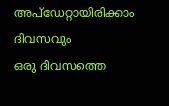അപ്ഡേറ്റായിരിക്കാം ദിവസവും
ഒരു ദിവസത്തെ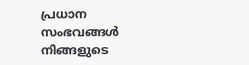പ്രധാന സംഭവങ്ങൾ നിങ്ങളുടെ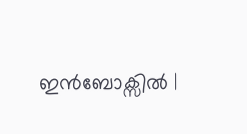ഇൻബോക്സിൽ |